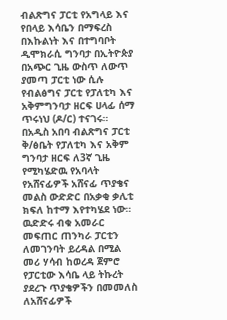ብልጽግና ፓርቲ የአግላይ እና የበላይ እሳቤን በማፍረስ በእኩልነት እና በተግባቦት ዲሞክራሲ ግንባታ በኢትዮጵያ በአጭር ጊዜ ውስጥ ለውጥ ያመጣ ፓርቲ ነው ሲሉ የብልፅግና ፓርቲ የፓለቲካ እና አቅምግንባታ ዘርፍ ሀላፊ ሰማ ጥሩነህ (ዶ/ር) ተናገሩ።
በአዲስ አበባ ብልጽግና ፓርቲ ቅ/ፅቤት የፓለቲካ እና አቅም ግንባታ ዘርፍ ለ3ኛ ጊዜ የሚካሄድዉ የአባላት የአሸናፊዎች አሸናፊ ጥያቄና መልስ ውድድር በአቃቂ ቃሊቲ ክፍለ ከተማ እየተካሄደ ነው።
ዉድድሩ ብቁ አመራር መፍጠር ጠንካራ ፓርቲን ለመገንባት ይረዳል በሚል መሪ ሃሳብ ከወረዳ ጀምሮ የፓርቲው እሳቤ ላይ ትኩረት ያደረጉ ጥያቄዎችን በመመለስ ለአሸናፊዎች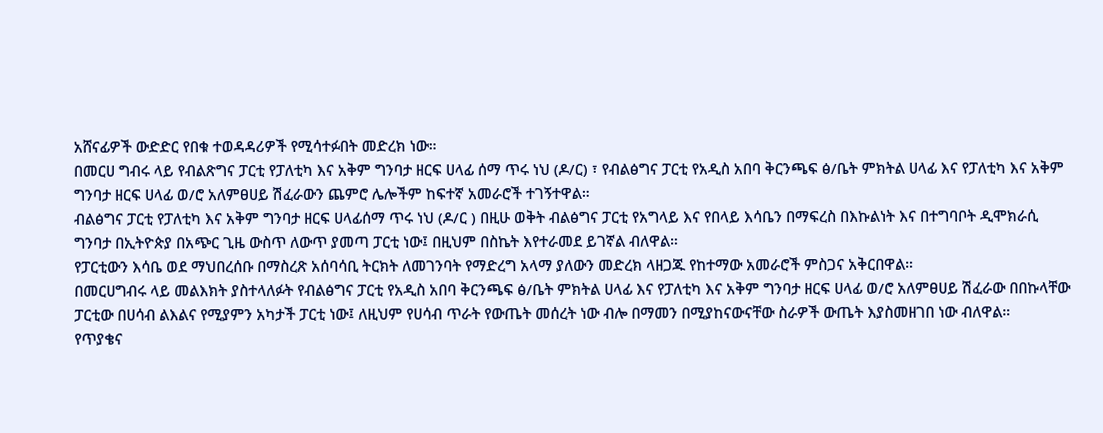አሸናፊዎች ውድድር የበቁ ተወዳዳሪዎች የሚሳተፉበት መድረክ ነው።
በመርሀ ግብሩ ላይ የብልጽግና ፓርቲ የፓለቲካ እና አቅም ግንባታ ዘርፍ ሀላፊ ሰማ ጥሩ ነህ (ዶ/ር) ፣ የብልፅግና ፓርቲ የአዲስ አበባ ቅርንጫፍ ፅ/ቤት ምክትል ሀላፊ እና የፓለቲካ እና አቅም ግንባታ ዘርፍ ሀላፊ ወ/ሮ አለምፀሀይ ሽፈራውን ጨምሮ ሌሎችም ከፍተኛ አመራሮች ተገኝተዋል።
ብልፅግና ፓርቲ የፓለቲካ እና አቅም ግንባታ ዘርፍ ሀላፊሰማ ጥሩ ነህ (ዶ/ር ) በዚሁ ወቅት ብልፅግና ፓርቲ የአግላይ እና የበላይ እሳቤን በማፍረስ በእኩልነት እና በተግባቦት ዲሞክራሲ ግንባታ በኢትዮጵያ በአጭር ጊዜ ውስጥ ለውጥ ያመጣ ፓርቲ ነው፤ በዚህም በስኬት እየተራመደ ይገኛል ብለዋል።
የፓርቲውን እሳቤ ወደ ማህበረሰቡ በማስረጽ አሰባሳቢ ትርክት ለመገንባት የማድረግ አላማ ያለውን መድረክ ላዘጋጁ የከተማው አመራሮች ምስጋና አቅርበዋል።
በመርሀግብሩ ላይ መልእክት ያስተላለፉት የብልፅግና ፓርቲ የአዲስ አበባ ቅርንጫፍ ፅ/ቤት ምክትል ሀላፊ እና የፓለቲካ እና አቅም ግንባታ ዘርፍ ሀላፊ ወ/ሮ አለምፀሀይ ሽፈራው በበኩላቸው ፓርቲው በሀሳብ ልእልና የሚያምን አካታች ፓርቲ ነው፤ ለዚህም የሀሳብ ጥራት የውጤት መሰረት ነው ብሎ በማመን በሚያከናውናቸው ስራዎች ውጤት እያስመዘገበ ነው ብለዋል።
የጥያቄና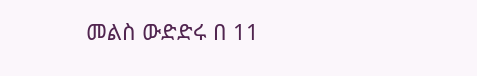መልስ ውድድሩ በ 11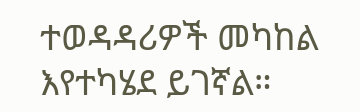ተወዳዳሪዎች መካከል እየተካሄደ ይገኛል።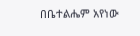በቤተልሔም አየነው